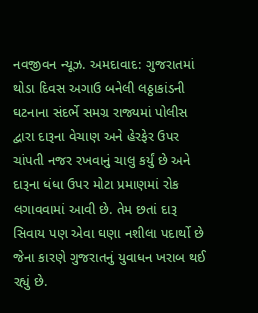નવજીવન ન્યૂઝ. અમદાવાદ: ગુજરાતમાં થોડા દિવસ અગાઉ બનેલી લઠ્ઠાકાંડની ઘટનાના સંદર્ભે સમગ્ર રાજ્યમાં પોલીસ દ્વારા દારૂના વેચાણ અને હેરફેર ઉપર ચાંપતી નજર રખવાનું ચાલુ કર્યું છે અને દારૂના ધંધા ઉપર મોટા પ્રમાણમાં રોક લગાવવામાં આવી છે. તેમ છતાં દારૂ સિવાય પણ એવા ઘણા નશીલા પદાર્થો છે જેના કારણે ગુજરાતનું યુવાધન ખરાબ થઈ રહ્યું છે.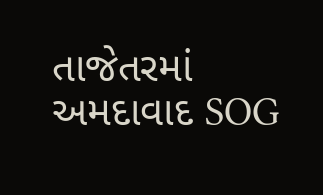તાજેતરમાં અમદાવાદ SOG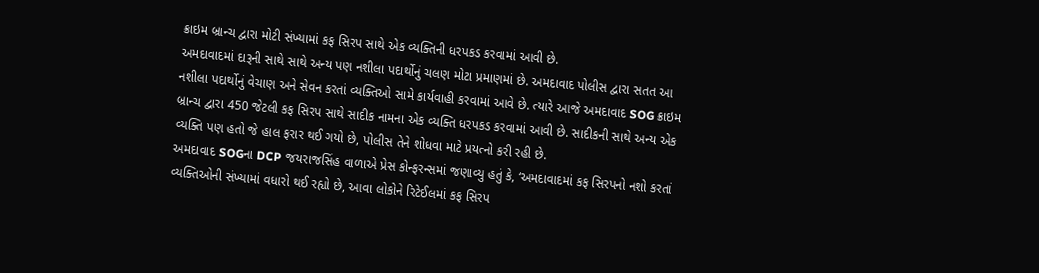ક્રાઇમ બ્રાન્ચ દ્વારા મોટી સંખ્યામાં કફ સિરપ સાથે એક વ્યક્તિની ધરપકડ કરવામાં આવી છે.
અમદાવાદમાં દારૂની સાથે સાથે અન્ય પણ નશીલા પદાર્થોનું ચલણ મોટા પ્રમાણમાં છે. અમદાવાદ પોલીસ દ્વારા સતત આ નશીલા પદાર્થોનું વેચાણ અને સેવન કરતાં વ્યક્તિઓ સામે કાર્યવાહી કરવામાં આવે છે. ત્યારે આજે અમદાવાદ SOG ક્રાઇમ બ્રાન્ચ દ્વારા 450 જેટલી કફ સિરપ સાથે સાદીક નામના એક વ્યક્તિ ધરપકડ કરવામાં આવી છે. સાદીકની સાથે અન્ય એક વ્યક્તિ પણ હતો જે હાલ ફરાર થઈ ગયો છે, પોલીસ તેને શોધવા માટે પ્રયત્નો કરી રહી છે.
અમદાવાદ SOGના DCP જયરાજસિંહ વાળાએ પ્રેસ કોન્ફરન્સમાં જણાવ્યુ હતું કે, ‘અમદાવાદમાં કફ સિરપનો નશો કરતાં વ્યક્તિઓની સંખ્યામાં વધારો થઈ રહ્યો છે, આવા લોકોને રિટેઈલમાં કફ સિરપ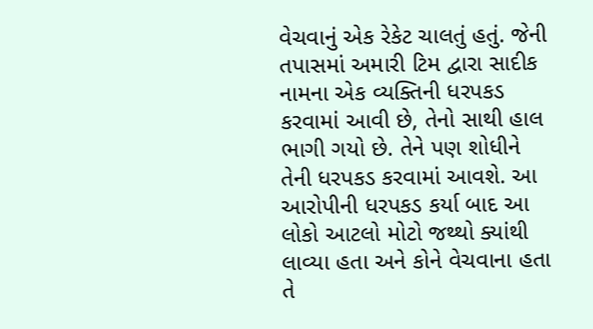વેચવાનું એક રેકેટ ચાલતું હતું. જેની તપાસમાં અમારી ટિમ દ્વારા સાદીક નામના એક વ્યક્તિની ધરપકડ કરવામાં આવી છે, તેનો સાથી હાલ ભાગી ગયો છે. તેને પણ શોધીને તેની ધરપકડ કરવામાં આવશે. આ આરોપીની ધરપકડ કર્યા બાદ આ લોકો આટલો મોટો જથ્થો ક્યાંથી લાવ્યા હતા અને કોને વેચવાના હતા તે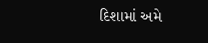દિશામાં અમે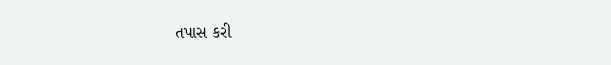તપાસ કરી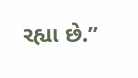રહ્યા છે.”